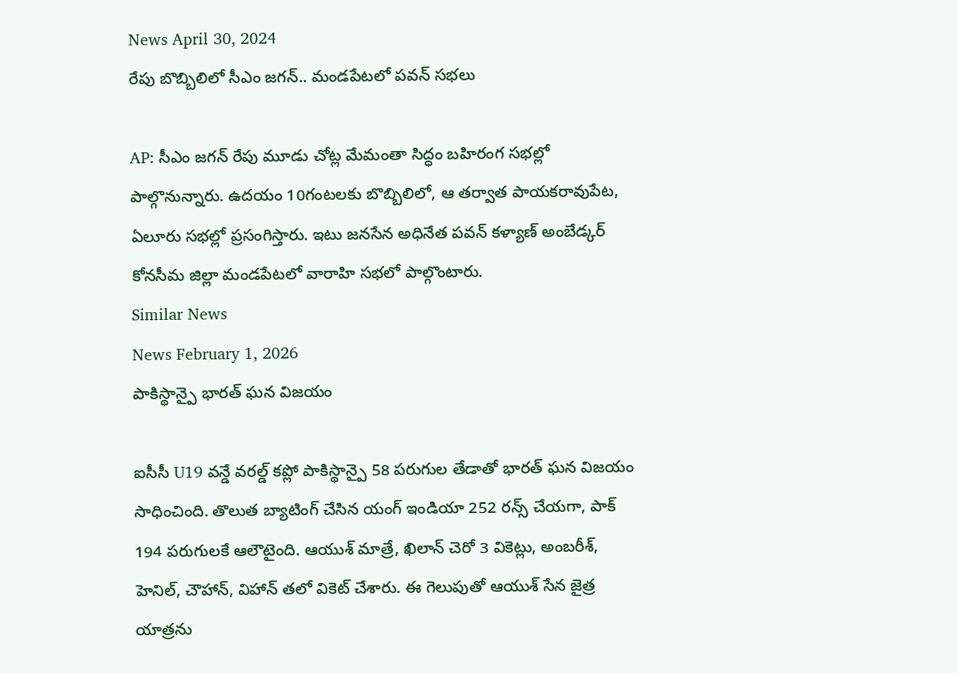News April 30, 2024
రేపు బొబ్బిలిలో సీఎం జగన్.. మండపేటలో పవన్ సభలు

AP: సీఎం జగన్ రేపు మూడు చోట్ల మేమంతా సిద్ధం బహిరంగ సభల్లో పాల్గొనున్నారు. ఉదయం 10గంటలకు బొబ్బిలిలో, ఆ తర్వాత పాయకరావుపేట, ఏలూరు సభల్లో ప్రసంగిస్తారు. ఇటు జనసేన అధినేత పవన్ కళ్యాణ్ అంబేడ్కర్ కోనసీమ జిల్లా మండపేటలో వారాహి సభలో పాల్గొంటారు.
Similar News
News February 1, 2026
పాకిస్థాన్పై భారత్ ఘన విజయం

ఐసీసీ U19 వన్డే వరల్డ్ కప్లో పాకిస్థాన్పై 58 పరుగుల తేడాతో భారత్ ఘన విజయం సాధించింది. తొలుత బ్యాటింగ్ చేసిన యంగ్ ఇండియా 252 రన్స్ చేయగా, పాక్ 194 పరుగులకే ఆలౌటైంది. ఆయుశ్ మాత్రే, ఖిలాన్ చెరో 3 వికెట్లు, అంబరీశ్, హెనిల్, చౌహాన్, విహాన్ తలో వికెట్ చేశారు. ఈ గెలుపుతో ఆయుశ్ సేన జైత్ర యాత్రను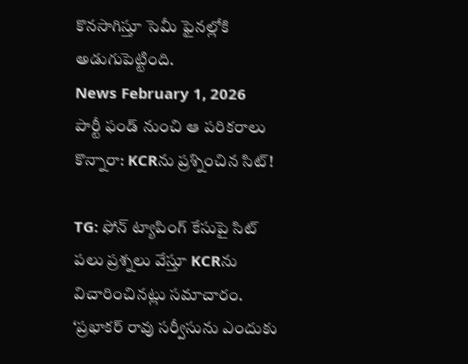కొనసాగిస్తూ సెమీ ఫైనల్లోకి అడుగుపెట్టింది.
News February 1, 2026
పార్టీ ఫండ్ నుంచి ఆ పరికరాలు కొన్నారా: KCRను ప్రశ్నించిన సిట్!

TG: ఫోన్ ట్యాపింగ్ కేసుపై సిట్ పలు ప్రశ్నలు వేస్తూ KCRను విచారించినట్లు సమాచారం. ‘ప్రభాకర్ రావు సర్వీసును ఎందుకు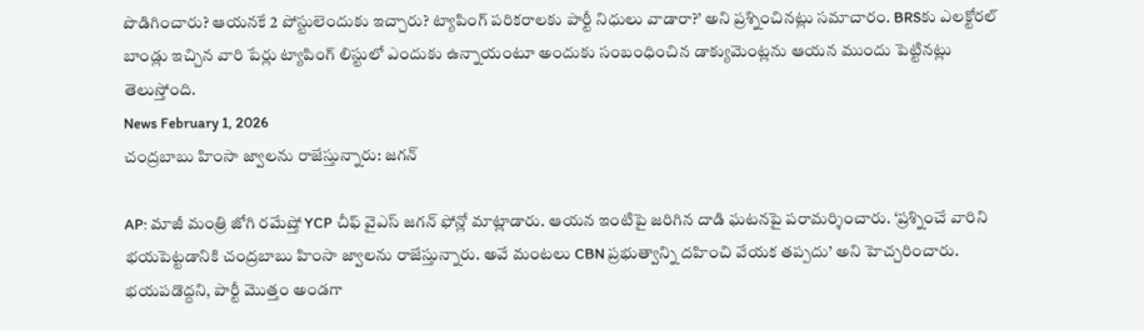పొడిగించారు? ఆయనకే 2 పోస్టులెందుకు ఇచ్చారు? ట్యాపింగ్ పరికరాలకు పార్టీ నిధులు వాడారా?’ అని ప్రశ్నించినట్లు సమాచారం. BRSకు ఎలక్టోరల్ బాండ్లు ఇచ్చిన వారి పేర్లు ట్యాపింగ్ లిస్టులో ఎందుకు ఉన్నాయంటూ అందుకు సంబంధించిన డాక్యుమెంట్లను ఆయన ముందు పెట్టినట్లు తెలుస్తోంది.
News February 1, 2026
చంద్రబాబు హింసా జ్వాలను రాజేస్తున్నారు: జగన్

AP: మాజీ మంత్రి జోగి రమేష్తో YCP చీఫ్ వైఎస్ జగన్ ఫోన్లో మాట్లాడారు. ఆయన ఇంటిపై జరిగిన దాడి ఘటనపై పరామర్శించారు. ‘ప్రశ్నించే వారిని భయపెట్టడానికి చంద్రబాబు హింసా జ్వాలను రాజేస్తున్నారు. అవే మంటలు CBN ప్రభుత్వాన్ని దహించి వేయక తప్పదు’ అని హెచ్చరించారు. భయపడొద్దని, పార్టీ మొత్తం అండగా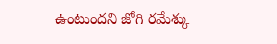ఉంటుందని జోగి రమేశ్కు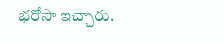భరోసా ఇచ్చారు.